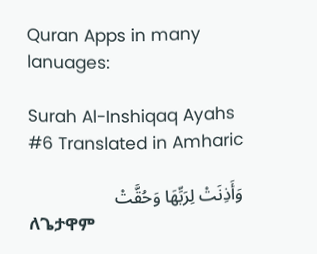Quran Apps in many lanuages:

Surah Al-Inshiqaq Ayahs #6 Translated in Amharic

وَأَذِنَتْ لِرَبِّهَا وَحُقَّتْ
ለጌታዋም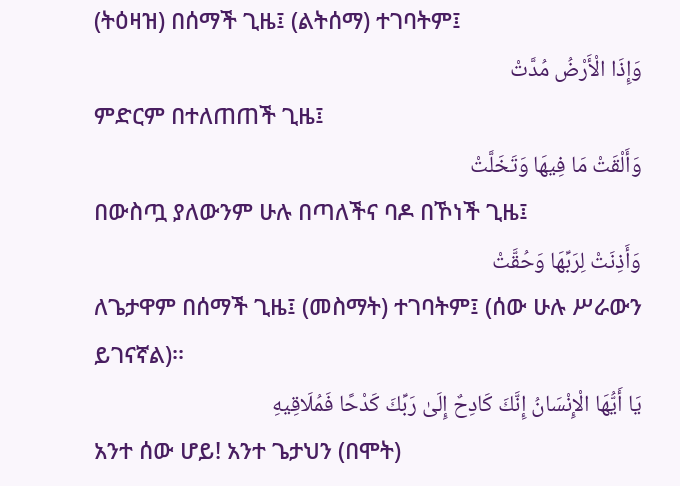(ትዕዛዝ) በሰማች ጊዜ፤ (ልትሰማ) ተገባትም፤
وَإِذَا الْأَرْضُ مُدَّتْ
ምድርም በተለጠጠች ጊዜ፤
وَأَلْقَتْ مَا فِيهَا وَتَخَلَّتْ
በውስጧ ያለውንም ሁሉ በጣለችና ባዶ በኾነች ጊዜ፤
وَأَذِنَتْ لِرَبِّهَا وَحُقَّتْ
ለጌታዋም በሰማች ጊዜ፤ (መስማት) ተገባትም፤ (ሰው ሁሉ ሥራውን ይገናኛል)፡፡
يَا أَيُّهَا الْإِنْسَانُ إِنَّكَ كَادِحٌ إِلَىٰ رَبِّكَ كَدْحًا فَمُلَاقِيهِ
አንተ ሰው ሆይ! አንተ ጌታህን (በሞት)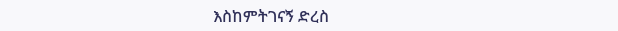እስከምትገናኝ ድረስ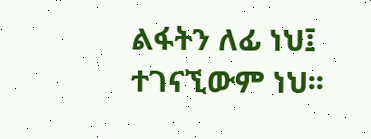ልፋትን ለፊ ነህ፤ ተገናኚውም ነህ፡፡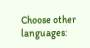Choose other languages: